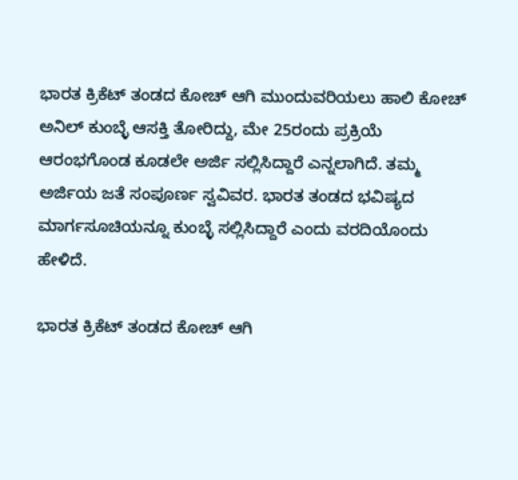ಭಾರತ ಕ್ರಿಕೆಟ್‌ ತಂಡದ ಕೋಚ್‌ ಆಗಿ ಮುಂದುವರಿಯಲು ಹಾಲಿ ಕೋಚ್‌ ಅನಿಲ್‌ ಕುಂಬ್ಳೆ ಆಸಕ್ತಿ ತೋರಿದ್ದು, ಮೇ 25ರಂದು ಪ್ರಕ್ರಿಯೆ ಆರಂಭಗೊಂಡ ಕೂಡಲೇ ಅರ್ಜಿ ಸಲ್ಲಿಸಿದ್ದಾರೆ ಎನ್ನಲಾಗಿದೆ. ತಮ್ಮ ಅರ್ಜಿಯ ಜತೆ ಸಂಪೂರ್ಣ ಸ್ವವಿವರ. ಭಾರತ ತಂಡದ ಭವಿಷ್ಯದ ಮಾರ್ಗಸೂಚಿಯನ್ನೂ ಕುಂಬ್ಳೆ ಸಲ್ಲಿಸಿದ್ದಾರೆ ಎಂದು ವರದಿಯೊಂದು ಹೇಳಿದೆ.

ಭಾರತ ಕ್ರಿಕೆಟ್‌ ತಂಡದ ಕೋಚ್‌ ಆಗಿ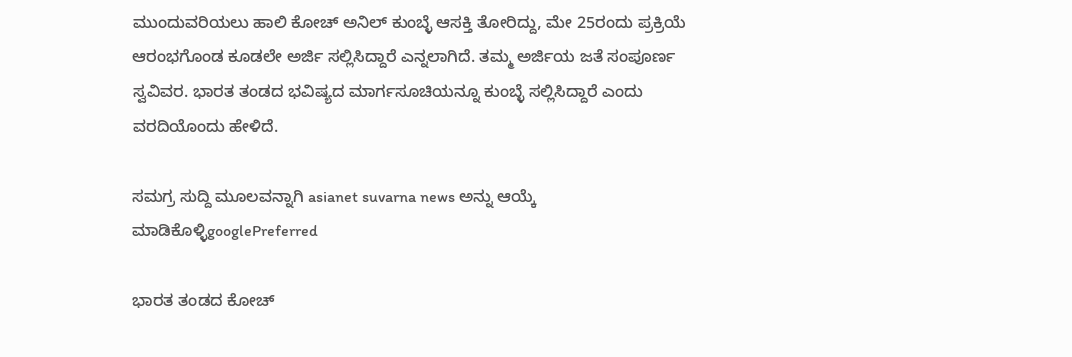ಮುಂದುವರಿಯಲು ಹಾಲಿ ಕೋಚ್‌ ಅನಿಲ್‌ ಕುಂಬ್ಳೆ ಆಸಕ್ತಿ ತೋರಿದ್ದು, ಮೇ 25ರಂದು ಪ್ರಕ್ರಿಯೆ ಆರಂಭಗೊಂಡ ಕೂಡಲೇ ಅರ್ಜಿ ಸಲ್ಲಿಸಿದ್ದಾರೆ ಎನ್ನಲಾಗಿದೆ. ತಮ್ಮ ಅರ್ಜಿಯ ಜತೆ ಸಂಪೂರ್ಣ ಸ್ವವಿವರ. ಭಾರತ ತಂಡದ ಭವಿಷ್ಯದ ಮಾರ್ಗಸೂಚಿಯನ್ನೂ ಕುಂಬ್ಳೆ ಸಲ್ಲಿಸಿದ್ದಾರೆ ಎಂದು ವರದಿಯೊಂದು ಹೇಳಿದೆ.

ಸಮಗ್ರ ಸುದ್ದಿ ಮೂಲವನ್ನಾಗಿ asianet suvarna news ಅನ್ನು ಆಯ್ಕೆ ಮಾಡಿಕೊಳ್ಳಿgooglePreferred

ಭಾರತ ತಂಡದ ಕೋಚ್‌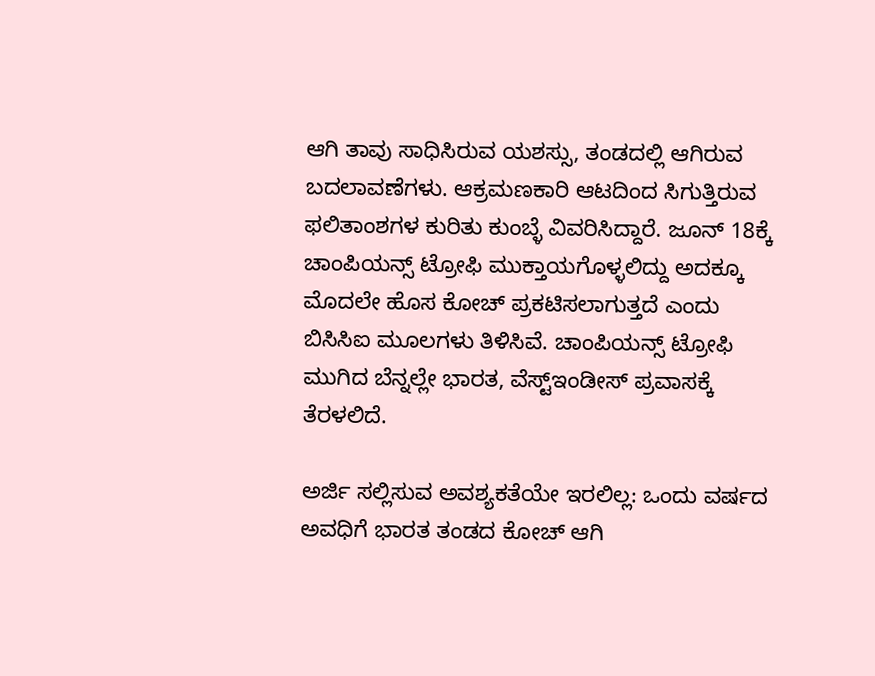ಆಗಿ ತಾವು ಸಾಧಿಸಿರುವ ಯಶಸ್ಸು, ತಂಡದಲ್ಲಿ ಆಗಿರುವ ಬದಲಾವಣೆಗಳು. ಆಕ್ರಮಣಕಾರಿ ಆಟದಿಂದ ಸಿಗುತ್ತಿರುವ ಫಲಿತಾಂಶಗಳ ಕುರಿತು ಕುಂಬ್ಳೆ ವಿವರಿಸಿದ್ದಾರೆ. ಜೂನ್‌ 18ಕ್ಕೆ ಚಾಂಪಿಯನ್ಸ್‌ ಟ್ರೋಫಿ ಮುಕ್ತಾಯಗೊಳ್ಳಲಿದ್ದು ಅದಕ್ಕೂ ಮೊದಲೇ ಹೊಸ ಕೋಚ್‌ ಪ್ರಕಟಿಸಲಾಗುತ್ತದೆ ಎಂದು ಬಿಸಿಸಿಐ ಮೂಲಗಳು ತಿಳಿಸಿವೆ. ಚಾಂಪಿಯನ್ಸ್‌ ಟ್ರೋಫಿ ಮುಗಿದ ಬೆನ್ನಲ್ಲೇ ಭಾರತ, ವೆಸ್ಟ್‌ಇಂಡೀಸ್‌ ಪ್ರವಾಸಕ್ಕೆ ತೆರಳಲಿದೆ.

ಅರ್ಜಿ ಸಲ್ಲಿಸುವ ಅವಶ್ಯಕತೆಯೇ ಇರಲಿಲ್ಲ: ಒಂದು ವರ್ಷದ ಅವಧಿಗೆ ಭಾರತ ತಂಡದ ಕೋಚ್‌ ಆಗಿ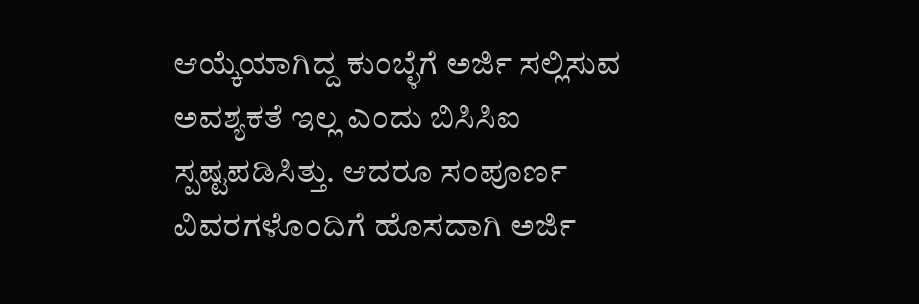ಆಯ್ಕೆಯಾಗಿದ್ದ ಕುಂಬ್ಳೆಗೆ ಅರ್ಜಿ ಸಲ್ಲಿಸುವ ಅವಶ್ಯಕತೆ ಇಲ್ಲ ಎಂದು ಬಿಸಿಸಿಐ ಸ್ಪಷ್ಟಪಡಿಸಿತ್ತು. ಆದರೂ ಸಂಪೂರ್ಣ ವಿವರಗಳೊಂದಿಗೆ ಹೊಸದಾಗಿ ಅರ್ಜಿ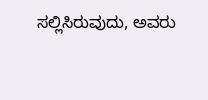ಸಲ್ಲಿಸಿರುವುದು, ಅವರು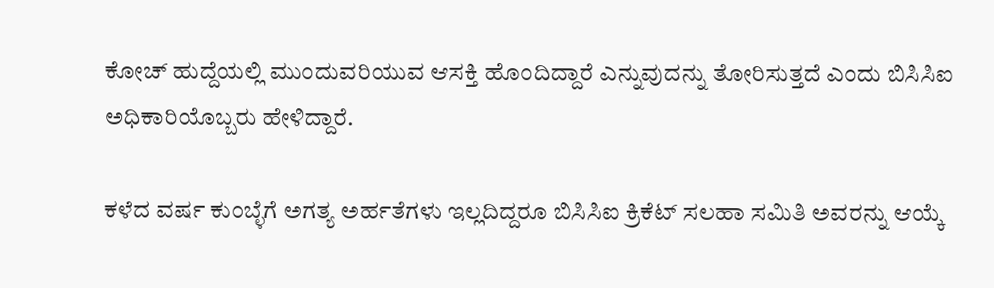ಕೋಚ್‌ ಹುದ್ದೆಯಲ್ಲಿ ಮುಂದುವರಿಯುವ ಆಸಕ್ತಿ ಹೊಂದಿದ್ದಾರೆ ಎನ್ನುವುದನ್ನು ತೋರಿಸುತ್ತದೆ ಎಂದು ಬಿಸಿಸಿಐ ಅಧಿಕಾರಿಯೊಬ್ಬರು ಹೇಳಿದ್ದಾರೆ.

ಕಳೆದ ವರ್ಷ ಕುಂಬ್ಳೆಗೆ ಅಗತ್ಯ ಅರ್ಹತೆಗಳು ಇಲ್ಲದಿದ್ದರೂ ಬಿಸಿಸಿಐ ಕ್ರಿಕೆಟ್‌ ಸಲಹಾ ಸಮಿತಿ ಅವರನ್ನು ಆಯ್ಕೆ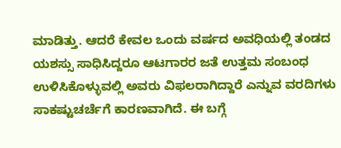ಮಾಡಿತ್ತು. ಆದರೆ ಕೇವಲ ಒಂದು ವರ್ಷದ ಅವಧಿಯಲ್ಲಿ ತಂಡದ ಯಶಸ್ಸು ಸಾಧಿಸಿದ್ದರೂ ಆಟಗಾರರ ಜತೆ ಉತ್ತಮ ಸಂಬಂಧ ಉಳಿಸಿಕೊಳ್ಳುವಲ್ಲಿ ಅವರು ವಿಫಲರಾಗಿದ್ದಾರೆ ಎನ್ನುವ ವರದಿಗಳು ಸಾಕಷ್ಟುಚರ್ಚೆಗೆ ಕಾರಣವಾಗಿದೆ. ಈ ಬಗ್ಗೆ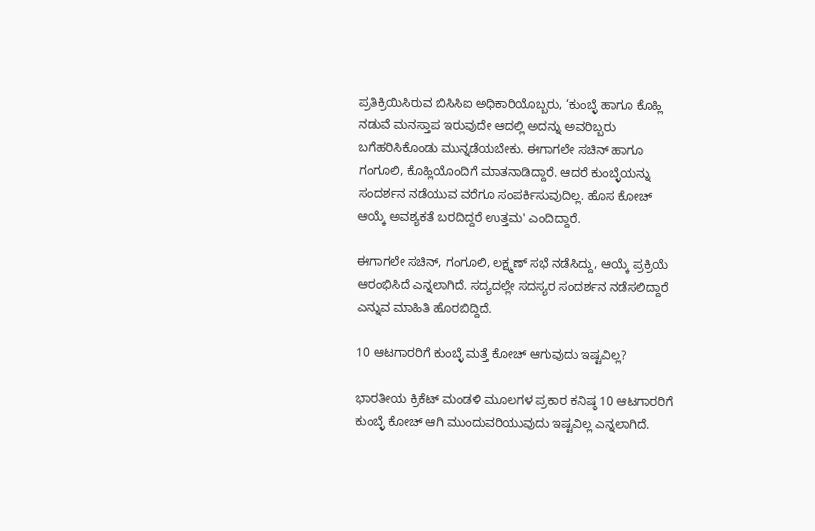ಪ್ರತಿಕ್ರಿಯಿಸಿರುವ ಬಿಸಿಸಿಐ ಅಧಿಕಾರಿಯೊಬ್ಬರು, ‘ಕುಂಬ್ಳೆ ಹಾಗೂ ಕೊಹ್ಲಿ ನಡುವೆ ಮನಸ್ತಾಪ ಇರುವುದೇ ಆದಲ್ಲಿ ಅದನ್ನು ಅವರಿಬ್ಬರು ಬಗೆಹರಿಸಿಕೊಂಡು ಮುನ್ನಡೆಯಬೇಕು. ಈಗಾಗಲೇ ಸಚಿನ್‌ ಹಾಗೂ ಗಂಗೂಲಿ, ಕೊಹ್ಲಿಯೊಂದಿಗೆ ಮಾತನಾಡಿದ್ದಾರೆ. ಆದರೆ ಕುಂಬ್ಳೆಯನ್ನು ಸಂದರ್ಶನ ನಡೆಯುವ ವರೆಗೂ ಸಂಪರ್ಕಿಸುವುದಿಲ್ಲ. ಹೊಸ ಕೋಚ್‌ ಆಯ್ಕೆ ಅವಶ್ಯಕತೆ ಬರದಿದ್ದರೆ ಉತ್ತಮ' ಎಂದಿದ್ದಾರೆ.

ಈಗಾಗಲೇ ಸಚಿನ್‌, ಗಂಗೂಲಿ, ಲಕ್ಷ್ಮಣ್‌ ಸಭೆ ನಡೆಸಿದ್ದು, ಆಯ್ಕೆ ಪ್ರಕ್ರಿಯೆ ಆರಂಭಿಸಿದೆ ಎನ್ನಲಾಗಿದೆ. ಸದ್ಯದಲ್ಲೇ ಸದಸ್ಯರ ಸಂದರ್ಶನ ನಡೆಸಲಿದ್ದಾರೆ ಎನ್ನುವ ಮಾಹಿತಿ ಹೊರಬಿದ್ದಿದೆ.

10 ಆಟಗಾರರಿಗೆ ಕುಂಬ್ಳೆ ಮತ್ತೆ ಕೋಚ್‌ ಆಗುವುದು ಇಷ್ಟವಿಲ್ಲ?

ಭಾರತೀಯ ಕ್ರಿಕೆಟ್‌ ಮಂಡಳಿ ಮೂಲಗಳ ಪ್ರಕಾರ ಕನಿಷ್ಠ 10 ಆಟಗಾರರಿಗೆ ಕುಂಬ್ಳೆ ಕೋಚ್‌ ಆಗಿ ಮುಂದುವರಿಯುವುದು ಇಷ್ಟವಿಲ್ಲ ಎನ್ನಲಾಗಿದೆ.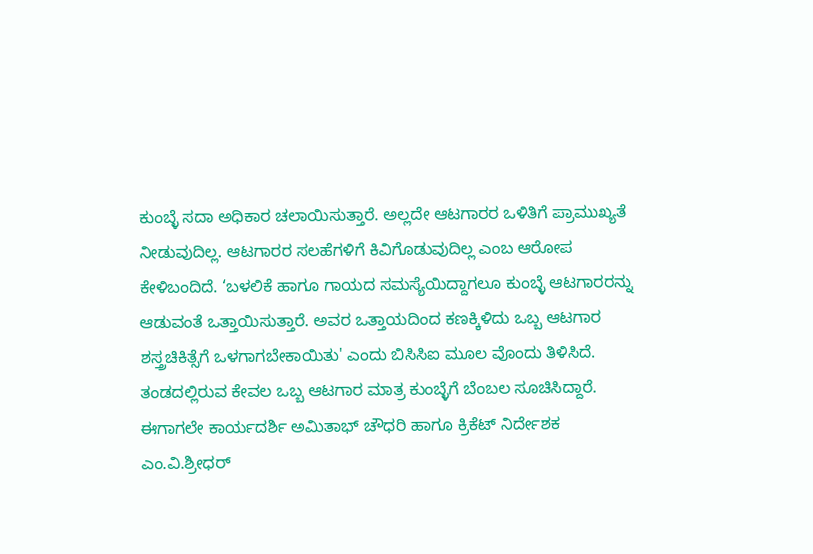ಕುಂಬ್ಳೆ ಸದಾ ಅಧಿಕಾರ ಚಲಾಯಿಸುತ್ತಾರೆ. ಅಲ್ಲದೇ ಆಟಗಾರರ ಒಳಿತಿಗೆ ಪ್ರಾಮುಖ್ಯತೆ ನೀಡುವುದಿಲ್ಲ. ಆಟಗಾರರ ಸಲಹೆಗಳಿಗೆ ಕಿವಿಗೊಡುವುದಿಲ್ಲ ಎಂಬ ಆರೋಪ ಕೇಳಿಬಂದಿದೆ. ‘ಬಳಲಿಕೆ ಹಾಗೂ ಗಾಯದ ಸಮಸ್ಯೆಯಿದ್ದಾಗಲೂ ಕುಂಬ್ಳೆ ಆಟಗಾರರನ್ನು ಆಡುವಂತೆ ಒತ್ತಾಯಿಸುತ್ತಾರೆ. ಅವರ ಒತ್ತಾಯದಿಂದ ಕಣಕ್ಕಿಳಿದು ಒಬ್ಬ ಆಟಗಾರ ಶಸ್ತ್ರಚಿಕಿತ್ಸೆಗೆ ಒಳಗಾಗಬೇಕಾಯಿತು' ಎಂದು ಬಿಸಿಸಿಐ ಮೂಲ ವೊಂದು ತಿಳಿಸಿದೆ. ತಂಡದಲ್ಲಿರುವ ಕೇವಲ ಒಬ್ಬ ಆಟಗಾರ ಮಾತ್ರ ಕುಂಬ್ಳೆಗೆ ಬೆಂಬಲ ಸೂಚಿಸಿದ್ದಾರೆ. ಈಗಾಗಲೇ ಕಾರ್ಯದರ್ಶಿ ಅಮಿತಾಭ್‌ ಚೌಧರಿ ಹಾಗೂ ಕ್ರಿಕೆಟ್‌ ನಿರ್ದೇಶಕ ಎಂ.ವಿ.ಶ್ರೀಧರ್‌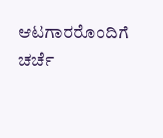ಆಟಗಾರರೊಂದಿಗೆ ಚರ್ಚೆ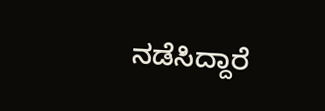ನಡೆಸಿದ್ದಾರೆ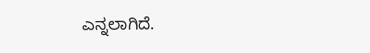ಎನ್ನಲಾಗಿದೆ.